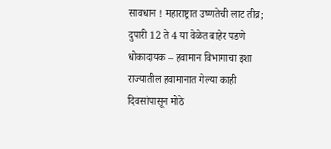सावधान ! महाराष्ट्रात उष्णतेची लाट तीव्र; दुपारी 12 ते 4 या वेळेत बाहेर पडणे धोकादायक – हवामान विभागाचा इशा
राज्यातील हवामानात गेल्या काही दिवसांपासून मोठे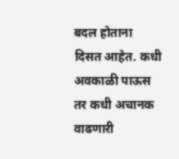बदल होताना दिसत आहेत. कधी अवकाळी पाऊस तर कधी अचानक वाढणारी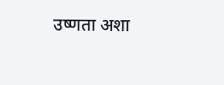उष्णता अशा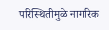परिस्थितीमुळे नागरिक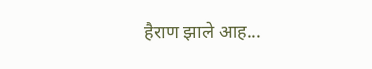हैराण झाले आह...